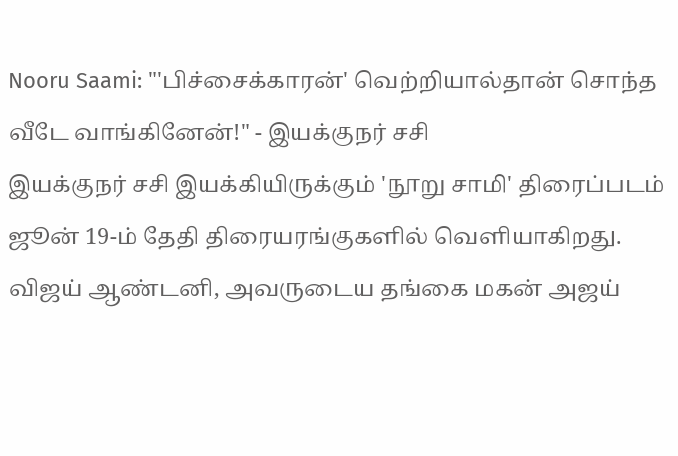Nooru Saami: "'பிச்சைக்காரன்' வெற்றியால்தான் சொந்த வீடே வாங்கினேன்!" - இயக்குநர் சசி
இயக்குநர் சசி இயக்கியிருக்கும் 'நூறு சாமி' திரைப்படம் ஜூன் 19-ம் தேதி திரையரங்குகளில் வெளியாகிறது.
விஜய் ஆண்டனி, அவருடைய தங்கை மகன் அஜய்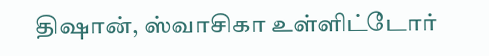திஷான், ஸ்வாசிகா உள்ளிட்டோர்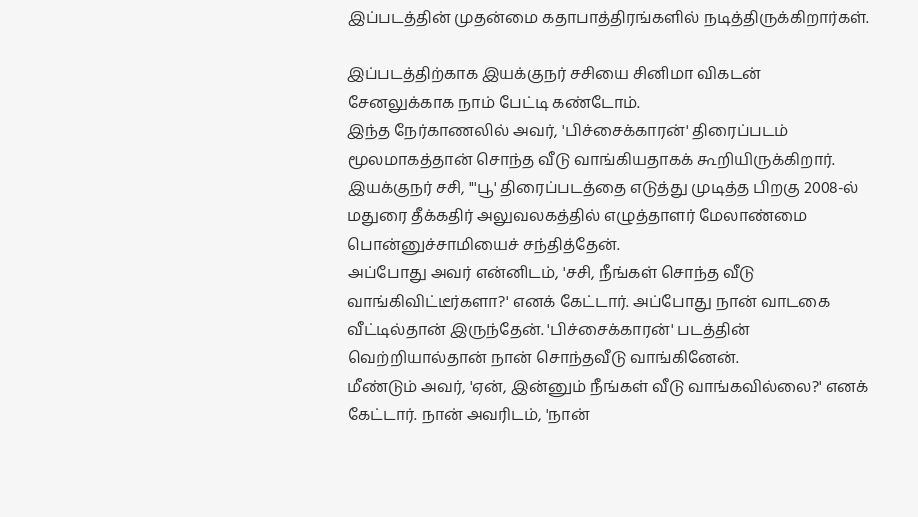இப்படத்தின் முதன்மை கதாபாத்திரங்களில் நடித்திருக்கிறார்கள்.

இப்படத்திற்காக இயக்குநர் சசியை சினிமா விகடன் சேனலுக்காக நாம் பேட்டி கண்டோம்.
இந்த நேர்காணலில் அவர், 'பிச்சைக்காரன்' திரைப்படம் மூலமாகத்தான் சொந்த வீடு வாங்கியதாகக் கூறியிருக்கிறார்.
இயக்குநர் சசி, "'பூ' திரைப்படத்தை எடுத்து முடித்த பிறகு 2008-ல் மதுரை தீக்கதிர் அலுவலகத்தில் எழுத்தாளர் மேலாண்மை பொன்னுச்சாமியைச் சந்தித்தேன்.
அப்போது அவர் என்னிடம், 'சசி, நீங்கள் சொந்த வீடு வாங்கிவிட்டீர்களா?' எனக் கேட்டார். அப்போது நான் வாடகை வீட்டில்தான் இருந்தேன். 'பிச்சைக்காரன்' படத்தின் வெற்றியால்தான் நான் சொந்தவீடு வாங்கினேன்.
மீண்டும் அவர், 'ஏன், இன்னும் நீங்கள் வீடு வாங்கவில்லை?' எனக் கேட்டார். நான் அவரிடம், 'நான்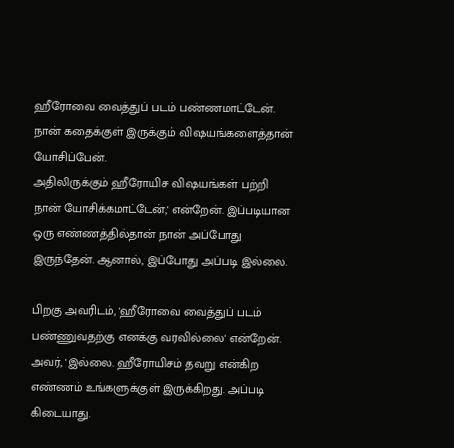ஹீரோவை வைத்துப் படம் பண்ணமாட்டேன். நான் கதைக்குள் இருக்கும் விஷயங்களைத்தான் யோசிப்பேன்.
அதிலிருக்கும் ஹீரோயிச விஷயங்கள் பற்றி நான் யோசிக்கமாட்டேன்,' என்றேன். இப்படியான ஒரு எண்ணத்தில்தான் நான் அப்போது இருந்தேன். ஆனால், இப்போது அப்படி இல்லை.

பிறகு அவரிடம், 'ஹீரோவை வைத்துப் படம் பண்ணுவதற்கு எனக்கு வரவில்லை' என்றேன். அவர், 'இல்லை. ஹீரோயிசம் தவறு என்கிற எண்ணம் உங்களுக்குள் இருக்கிறது. அப்படி கிடையாது.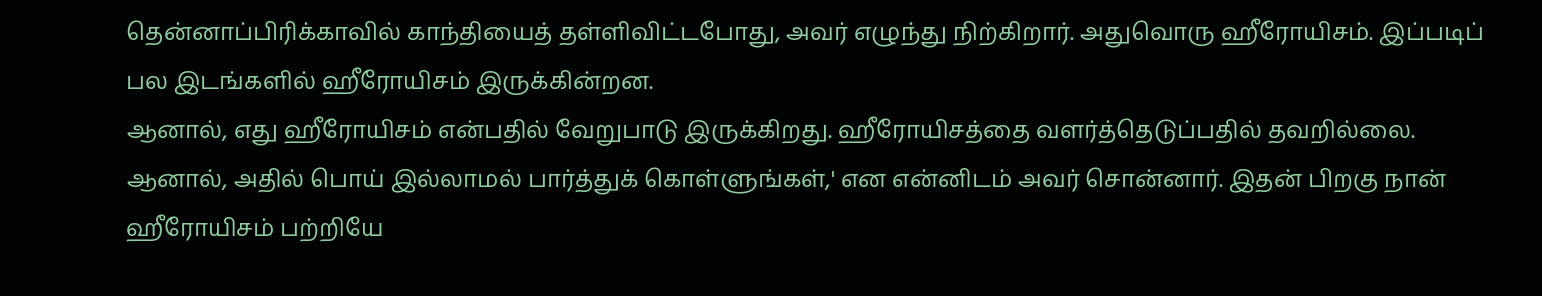தென்னாப்பிரிக்காவில் காந்தியைத் தள்ளிவிட்டபோது, அவர் எழுந்து நிற்கிறார். அதுவொரு ஹீரோயிசம். இப்படிப் பல இடங்களில் ஹீரோயிசம் இருக்கின்றன.
ஆனால், எது ஹீரோயிசம் என்பதில் வேறுபாடு இருக்கிறது. ஹீரோயிசத்தை வளர்த்தெடுப்பதில் தவறில்லை. ஆனால், அதில் பொய் இல்லாமல் பார்த்துக் கொள்ளுங்கள்,' என என்னிடம் அவர் சொன்னார். இதன் பிறகு நான் ஹீரோயிசம் பற்றியே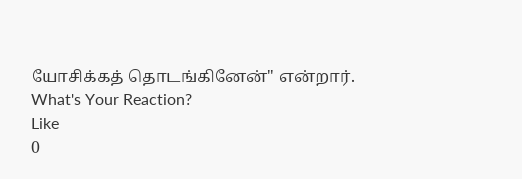யோசிக்கத் தொடங்கினேன்" என்றார்.
What's Your Reaction?
Like
0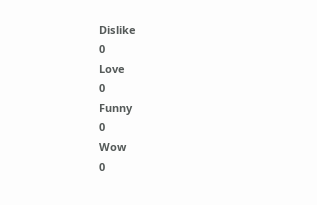Dislike
0
Love
0
Funny
0
Wow
0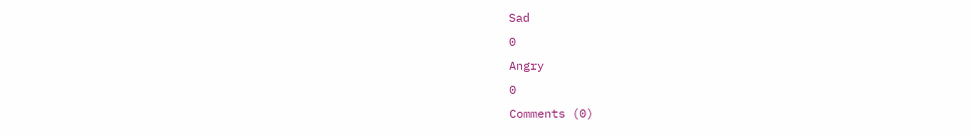Sad
0
Angry
0
Comments (0)